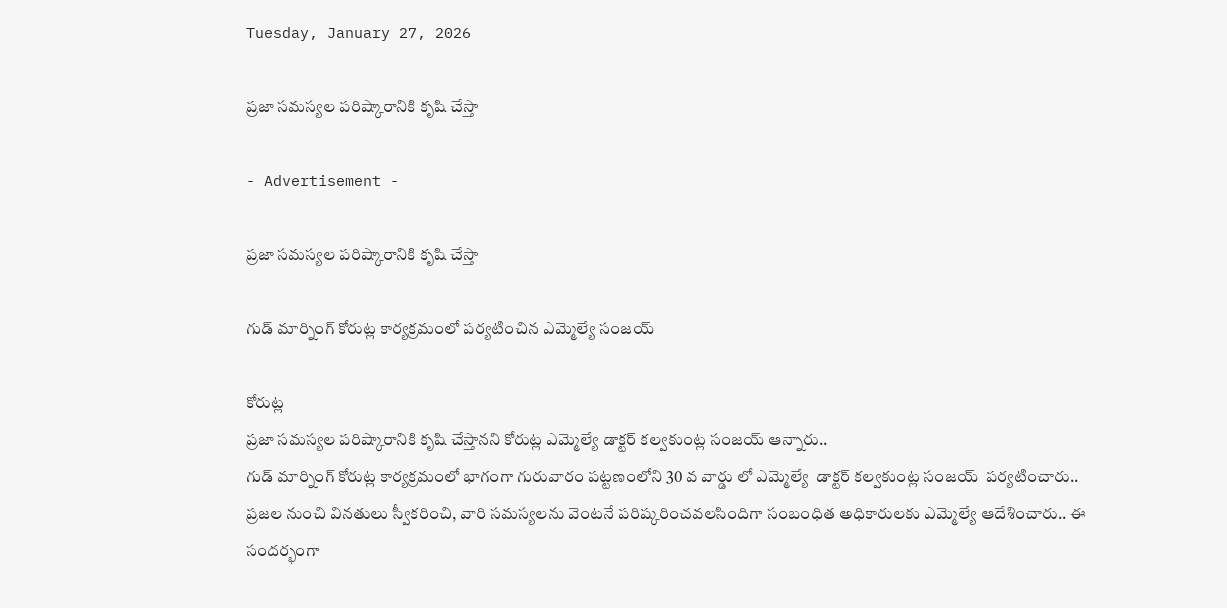Tuesday, January 27, 2026

ప్రజా సమస్యల పరిష్కారానికి కృషి చేస్తా

- Advertisement -

ప్రజా సమస్యల పరిష్కారానికి కృషి చేస్తా

గుడ్ మార్నింగ్ కోరుట్ల కార్యక్రమంలో పర్యటించిన ఎమ్మెల్యే సంజయ్

కోరుట్ల
ప్రజా సమస్యల పరిష్కారానికి కృషి చేస్తానని కోరుట్ల ఎమ్మెల్యే డాక్టర్ కల్వకుంట్ల సంజయ్ ఆన్నారు..
గుడ్ మార్నింగ్ కోరుట్ల కార్యక్రమంలో భాగంగా గురువారం పట్టణంలోని 30 వ వార్డు లో ఎమ్మెల్యే  డాక్టర్ కల్వకుంట్ల సంజయ్  పర్యటించారు..
ప్రజల నుంచి వినతులు స్వీకరించి, వారి సమస్యలను వెంటనే పరిష్కరించవలసిందిగా సంబంధిత అధికారులకు ఎమ్మెల్యే ఆదేశించారు.. ఈ సందర్భంగా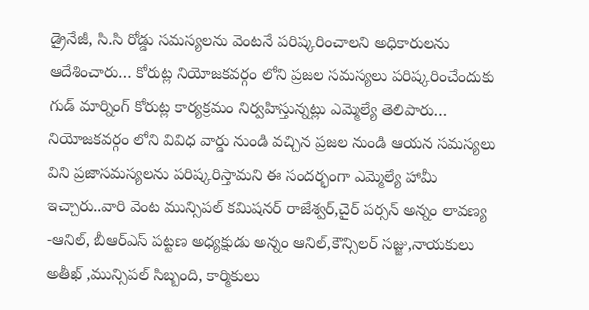డ్రైనేజీ, సి.సి రోడ్డు సమస్యలను వెంటనే పరిష్కరించాలని అధికారులను ఆదేశించారు… కోరుట్ల నియోజకవర్గం లోని ప్రజల సమస్యలు పరిష్కరించేందుకు గుడ్ మార్నింగ్ కోరుట్ల కార్యక్రమం నిర్వహిస్తున్నట్లు ఎమ్మెల్యే తెలిపారు…
నియోజకవర్గం లోని వివిధ వార్డు నుండి వచ్చిన ప్రజల నుండి ఆయన సమస్యలు విని ప్రజాసమస్యలను పరిష్కరిస్తామని ఈ సందర్భంగా ఎమ్మెల్యే హామీ ఇచ్చారు..వారి వెంట మున్సిపల్ కమిషనర్ రాజేశ్వర్,చైర్ పర్సన్ అన్నం లావణ్య -ఆనిల్, బీఆర్ఎస్ పట్టణ అధ్యక్షుడు అన్నం ఆనిల్,కౌన్సిలర్ సజ్జు,నాయకులు అతీఖ్ ,మున్సిపల్ సిబ్బంది, కార్మికులు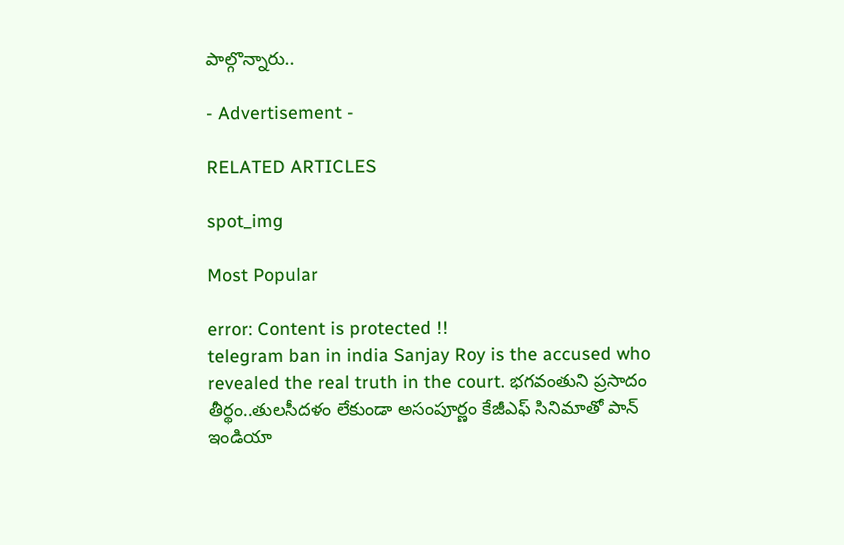పాల్గొన్నారు..

- Advertisement -

RELATED ARTICLES

spot_img

Most Popular

error: Content is protected !!
telegram ban in india Sanjay Roy is the accused who revealed the real truth in the court. భగవంతుని ప్రసాదం తీర్థం..తులసీదళం లేకుండా అసంపూర్ణం కేజీఎఫ్ సినిమాతో పాన్ ఇండియా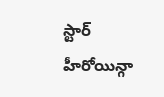స్టార్ హీరోయిన్గా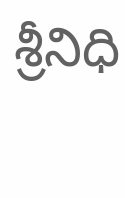శ్రీనిధి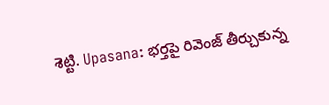శెట్టి. Upasana: భర్తపై రివెంజ్ తీర్చుకున్న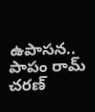ఉపాసన.. పాపం రామ్ చరణ్